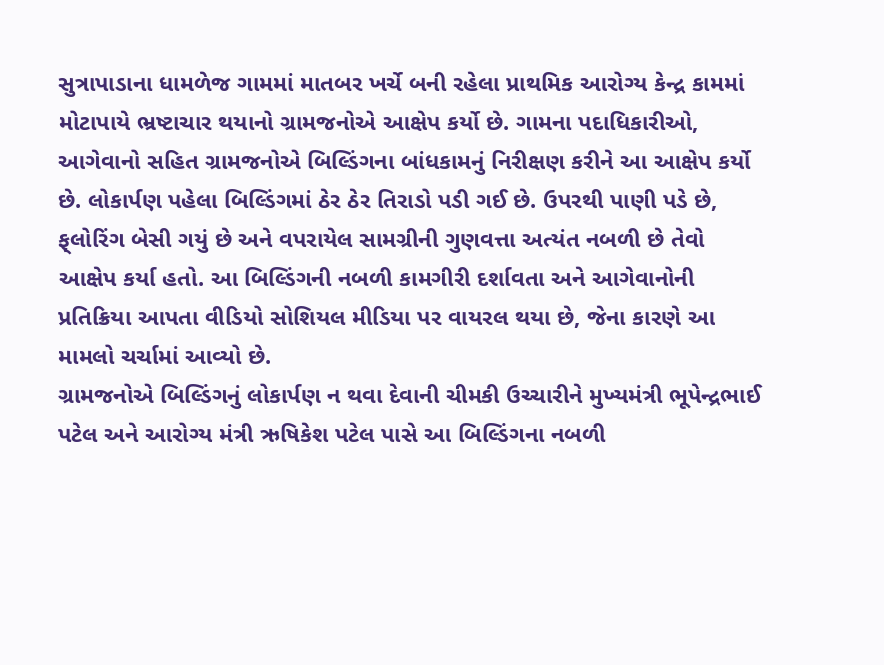સુત્રાપાડાના ધામળેજ ગામમાં માતબર ખર્ચે બની રહેલા પ્રાથમિક આરોગ્ય કેન્દ્ર કામમાં મોટાપાયે ભ્રષ્ટાચાર થયાનો ગ્રામજનોએ આક્ષેપ કર્યો છે. ગામના પદાધિકારીઓ, આગેવાનો સહિત ગ્રામજનોએ બિલ્ડિંગના બાંધકામનું નિરીક્ષણ કરીને આ આક્ષેપ કર્યો છે. લોકાર્પણ પહેલા બિલ્ડિંગમાં ઠેર ઠેર તિરાડો પડી ગઈ છે. ઉપરથી પાણી પડે છે, ફ્‌લોરિંગ બેસી ગયું છે અને વપરાયેલ સામગ્રીની ગુણવત્તા અત્યંત નબળી છે તેવો આક્ષેપ કર્યા હતો. આ બિલ્ડિંગની નબળી કામગીરી દર્શાવતા અને આગેવાનોની પ્રતિક્રિયા આપતા વીડિયો સોશિયલ મીડિયા પર વાયરલ થયા છે, જેના કારણે આ મામલો ચર્ચામાં આવ્યો છે.
ગ્રામજનોએ બિલ્ડિંગનું લોકાર્પણ ન થવા દેવાની ચીમકી ઉચ્ચારીને મુખ્યમંત્રી ભૂપેન્દ્રભાઈ પટેલ અને આરોગ્ય મંત્રી ઋષિકેશ પટેલ પાસે આ બિલ્ડિંગના નબળી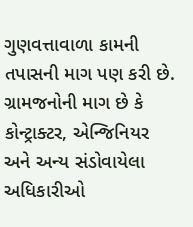ગુણવત્તાવાળા કામની તપાસની માગ પણ કરી છે. ગ્રામજનોની માગ છે કે કોન્ટ્રાક્ટર, એન્જિનિયર અને અન્ય સંડોવાયેલા અધિકારીઓ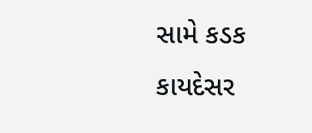સામે કડક કાયદેસર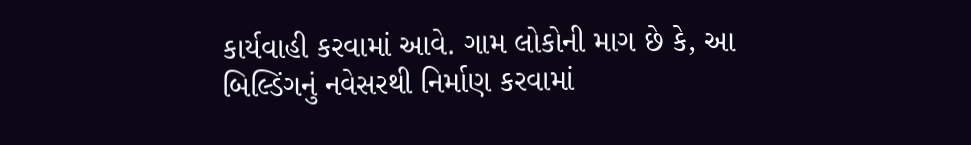કાર્યવાહી કરવામાં આવે. ગામ લોકોની માગ છે કે, આ બિલ્ડિંગનું નવેસરથી નિર્માણ કરવામાં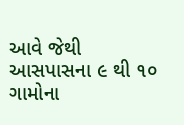આવે જેથી આસપાસના ૯ થી ૧૦ ગામોના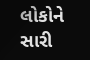લોકોને સારી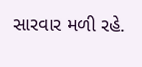સારવાર મળી રહે.